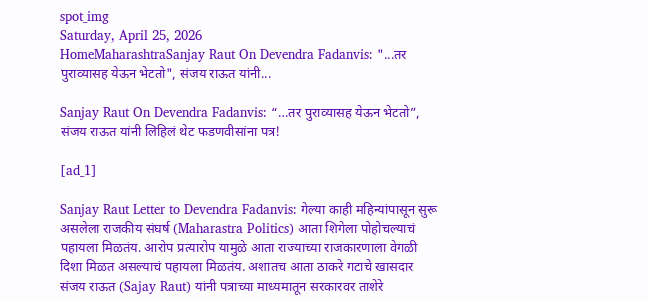spot_img
Saturday, April 25, 2026
HomeMaharashtraSanjay Raut On Devendra Fadanvis: "...तर पुराव्यासह येऊन भेटतो", संजय राऊत यांनी...

Sanjay Raut On Devendra Fadanvis: “…तर पुराव्यासह येऊन भेटतो”, संजय राऊत यांनी लिहिलं थेट फडणवीसांना पत्र!

[ad_1]

Sanjay Raut Letter to Devendra Fadanvis: गेल्या काही महिन्यांपासून सुरू असलेला राजकीय संघर्ष (Maharastra Politics) आता शिगेला पोहोचल्याचं पहायला मिळतंय. आरोप प्रत्यारोप यामुळे आता राज्याच्या राजकारणाला वेगळी दिशा मिळत असल्याचं पहायला मिळतंय. अशातच आता ठाकरे गटाचे खासदार संजय राऊत (Sajay Raut) यांनी पत्राच्या माध्यमातून सरकारवर ताशेरे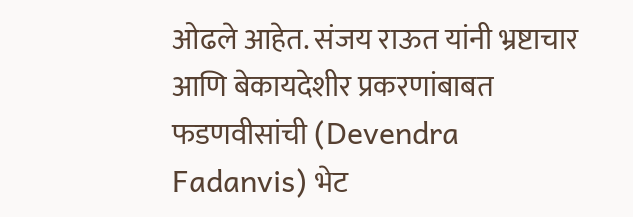ओढले आहेत. संजय राऊत यांनी भ्रष्टाचार आणि बेकायदेशीर प्रकरणांबाबत फडणवीसांची (Devendra Fadanvis) भेट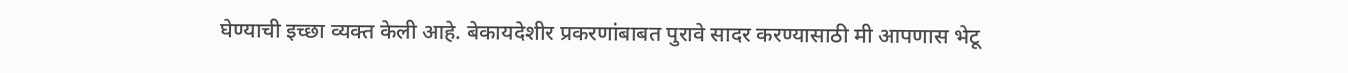घेण्याची इच्छा व्यक्त केली आहे. बेकायदेशीर प्रकरणांबाबत पुरावे सादर करण्यासाठी मी आपणास भेटू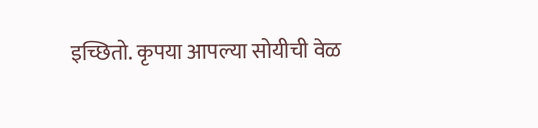इच्छितो. कृपया आपल्या सोयीची वेळ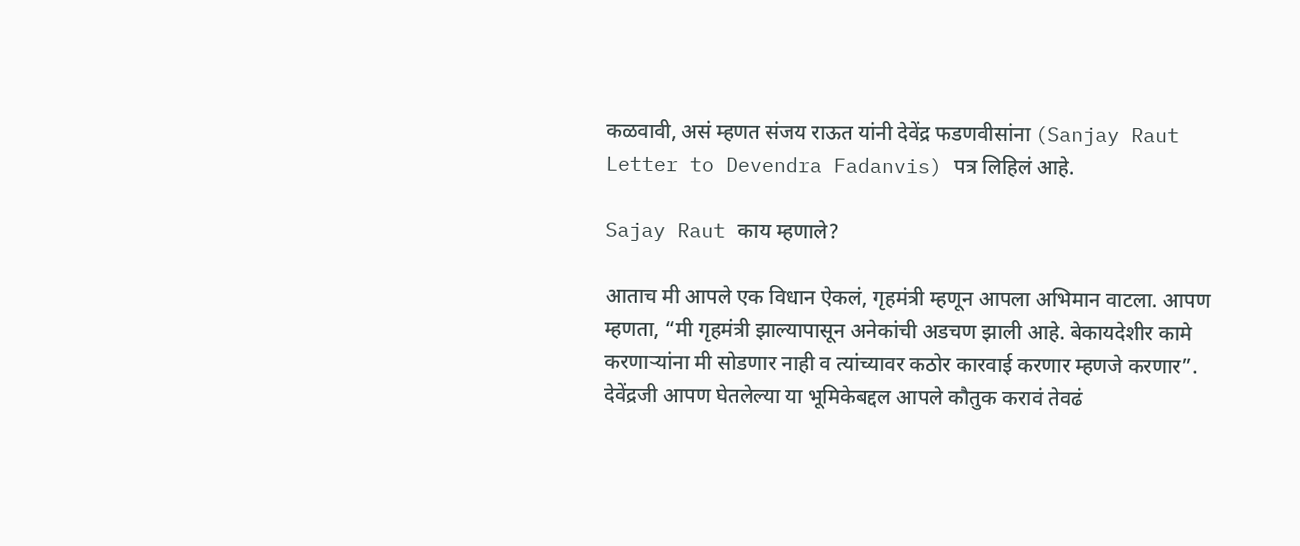कळवावी, असं म्हणत संजय राऊत यांनी देवेंद्र फडणवीसांना (Sanjay Raut Letter to Devendra Fadanvis) पत्र लिहिलं आहे.

Sajay Raut काय म्हणाले?

आताच मी आपले एक विधान ऐकलं, गृहमंत्री म्हणून आपला अभिमान वाटला. आपण म्हणता, “मी गृहमंत्री झाल्यापासून अनेकांची अडचण झाली आहे. बेकायदेशीर कामे करणाऱ्यांना मी सोडणार नाही व त्यांच्यावर कठोर कारवाई करणार म्हणजे करणार”. देवेंद्रजी आपण घेतलेल्या या भूमिकेबद्दल आपले कौतुक करावं तेवढं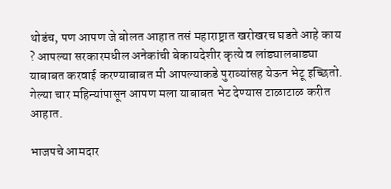थोडंच, पण आपण जे बोलत आहात तसं महाराष्ट्रात खरोखरच घडते आहे काय ? आपल्या सरकारमधील अनेकांची बेकायदेशीर कृत्ये व लांड्यालबाड्या याबाबत करवाई करण्याबाबत मी आपल्याकडे पुराव्यांसह येऊन भेटू इच्छितो. गेल्या चार महिन्यांपासून आपण मला याबाबत भेट देण्यास टाळाटाळ करीत आहात.

भाजपचे आमदार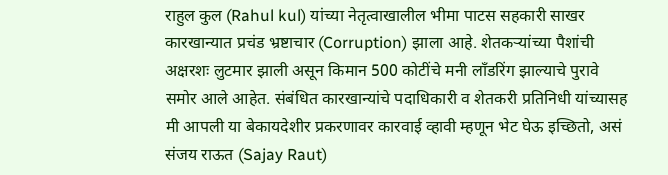राहुल कुल (Rahul kul) यांच्या नेतृत्वाखालील भीमा पाटस सहकारी साखर कारखान्यात प्रचंड भ्रष्टाचार (Corruption) झाला आहे. शेतकऱ्यांच्या पैशांची अक्षरशः लुटमार झाली असून किमान 500 कोटींचे मनी लाँडरिंग झाल्याचे पुरावे समोर आले आहेत. संबंधित कारखान्यांचे पदाधिकारी व शेतकरी प्रतिनिधी यांच्यासह मी आपली या बेकायदेशीर प्रकरणावर कारवाई व्हावी म्हणून भेट घेऊ इच्छितो, असं संजय राऊत (Sajay Raut)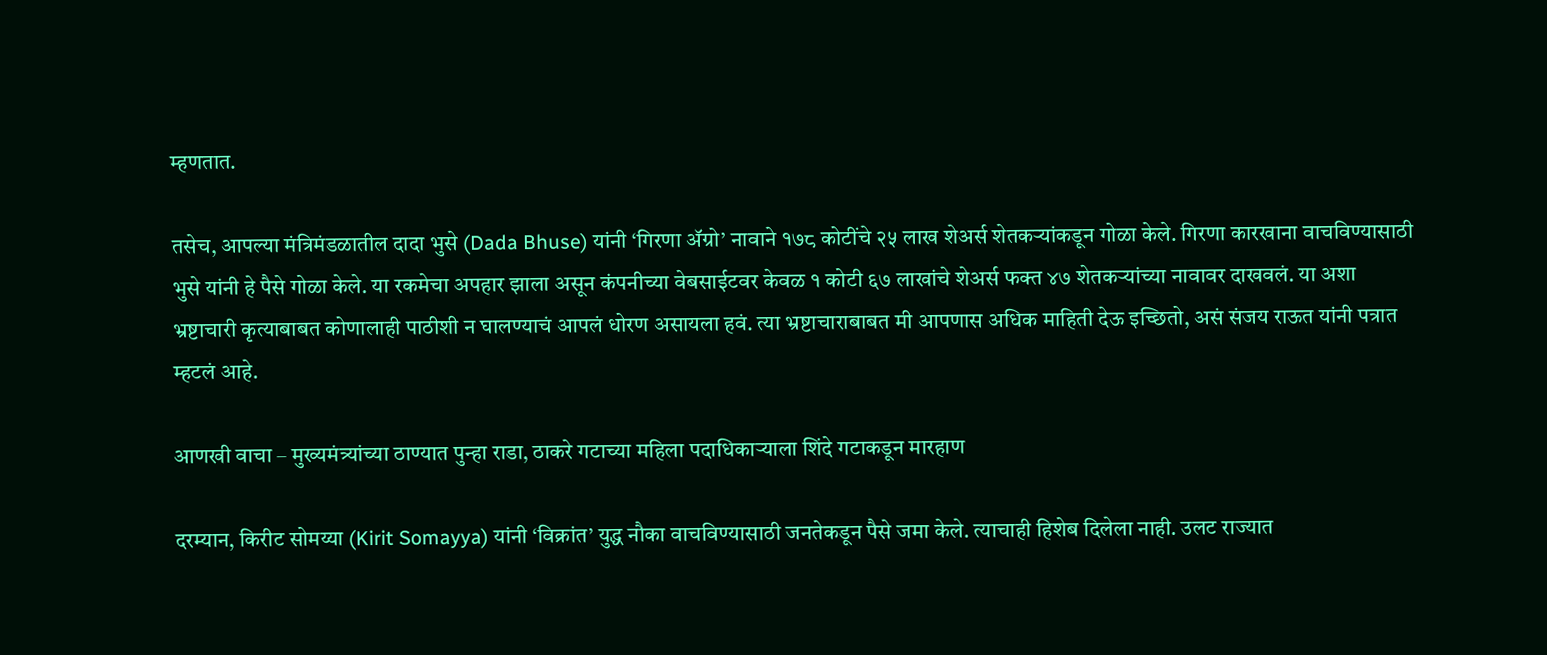म्हणतात.

तसेच, आपल्या मंत्रिमंडळातील दादा भुसे (Dada Bhuse) यांनी ‘गिरणा ॲग्रो’ नावाने १७८ कोटींचे २५ लाख शेअर्स शेतकऱ्यांकडून गोळा केले. गिरणा कारखाना वाचविण्यासाठी भुसे यांनी हे पैसे गोळा केले. या रकमेचा अपहार झाला असून कंपनीच्या वेबसाईटवर केवळ १ कोटी ६७ लाखांचे शेअर्स फक्त ४७ शेतकऱ्यांच्या नावावर दाखवलं. या अशा भ्रष्टाचारी कृत्याबाबत कोणालाही पाठीशी न घालण्याचं आपलं धोरण असायला हवं. त्या भ्रष्टाचाराबाबत मी आपणास अधिक माहिती देऊ इच्छितो, असं संजय राऊत यांनी पत्रात म्हटलं आहे.

आणखी वाचा – मुख्यमंत्र्यांच्या ठाण्यात पुन्हा राडा, ठाकरे गटाच्या महिला पदाधिकाऱ्याला शिंदे गटाकडून मारहाण

दरम्यान, किरीट सोमय्या (Kirit Somayya) यांनी ‘विक्रांत’ युद्ध नौका वाचविण्यासाठी जनतेकडून पैसे जमा केले. त्याचाही हिशेब दिलेला नाही. उलट राज्यात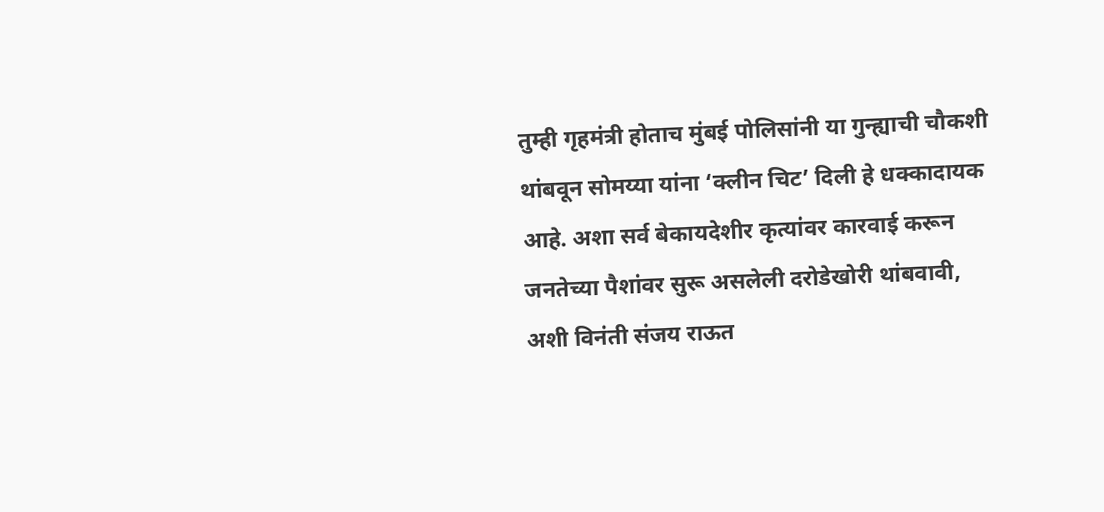तुम्ही गृहमंत्री होताच मुंबई पोलिसांनी या गुन्ह्याची चौकशी थांबवून सोमय्या यांना ‘क्लीन चिट’ दिली हे धक्कादायक आहे. अशा सर्व बेकायदेशीर कृत्यांवर कारवाई करून जनतेच्या पैशांवर सुरू असलेली दरोडेखोरी थांबवावी, अशी विनंती संजय राऊत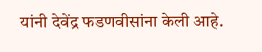यांनी देवेंद्र फडणवीसांना केली आहे.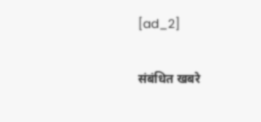[ad_2]

संबंधित खबरे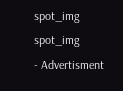spot_img
spot_img
- Advertisment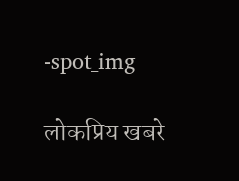-spot_img

लोकप्रिय खबरे